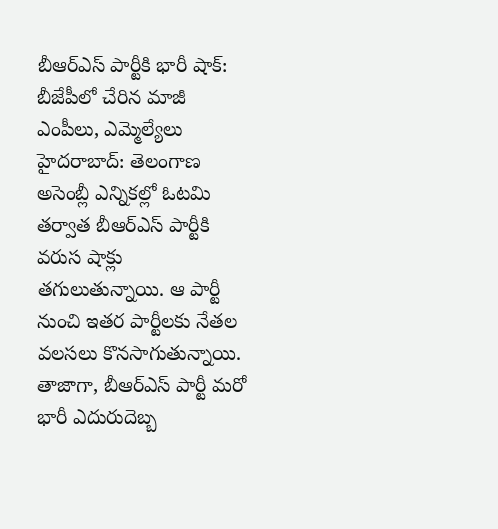బీఆర్ఎస్ పార్టీకి భారీ షాక్: బీజేపీలో చేరిన మాజీ ఎంపీలు, ఎమ్మెల్యేలు
హైదరాబాద్: తెలంగాణ అసెంబ్లీ ఎన్నికల్లో ఓటమి తర్వాత బీఆర్ఎస్ పార్టీకి వరుస షాక్లు తగులుతున్నాయి. ఆ పార్టీ నుంచి ఇతర పార్టీలకు నేతల వలసలు కొనసాగుతున్నాయి. తాజాగా, బీఆర్ఎస్ పార్టీ మరో భారీ ఎదురుదెబ్బ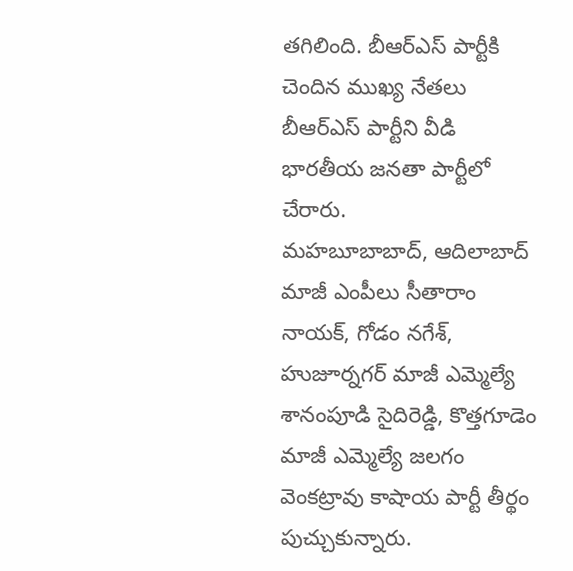తగిలింది. బీఆర్ఎస్ పార్టీకి చెందిన ముఖ్య నేతలు బీఆర్ఎస్ పార్టీని వీడి భారతీయ జనతా పార్టీలో చేరారు.
మహబూబాబాద్, ఆదిలాబాద్ మాజీ ఎంపీలు సీతారాం నాయక్, గోడం నగేశ్, హుజూర్నగర్ మాజీ ఎమ్మెల్యే శానంపూడి సైదిరెడ్డి, కొత్తగూడెం మాజీ ఎమ్మెల్యే జలగం వెంకట్రావు కాషాయ పార్టీ తీర్థం పుచ్చుకున్నారు.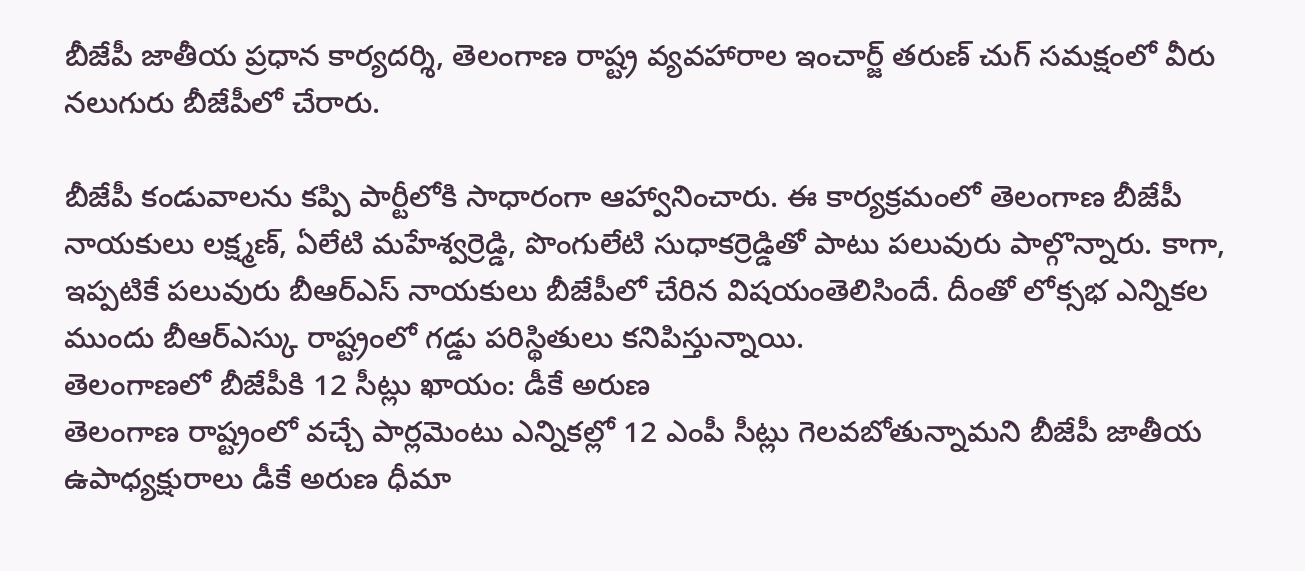బీజేపీ జాతీయ ప్రధాన కార్యదర్శి, తెలంగాణ రాష్ట్ర వ్యవహారాల ఇంచార్జ్ తరుణ్ చుగ్ సమక్షంలో వీరు నలుగురు బీజేపీలో చేరారు.

బీజేపీ కండువాలను కప్పి పార్టీలోకి సాధారంగా ఆహ్వానించారు. ఈ కార్యక్రమంలో తెలంగాణ బీజేపీ నాయకులు లక్ష్మణ్, ఏలేటి మహేశ్వర్రెడ్డి, పొంగులేటి సుధాకర్రెడ్డితో పాటు పలువురు పాల్గొన్నారు. కాగా, ఇప్పటికే పలువురు బీఆర్ఎస్ నాయకులు బీజేపీలో చేరిన విషయంతెలిసిందే. దీంతో లోక్సభ ఎన్నికల ముందు బీఆర్ఎస్కు రాష్ట్రంలో గడ్డు పరిస్థితులు కనిపిస్తున్నాయి.
తెలంగాణలో బీజేపీకి 12 సీట్లు ఖాయం: డీకే అరుణ
తెలంగాణ రాష్ట్రంలో వచ్చే పార్లమెంటు ఎన్నికల్లో 12 ఎంపీ సీట్లు గెలవబోతున్నామని బీజేపీ జాతీయ ఉపాధ్యక్షురాలు డీకే అరుణ ధీమా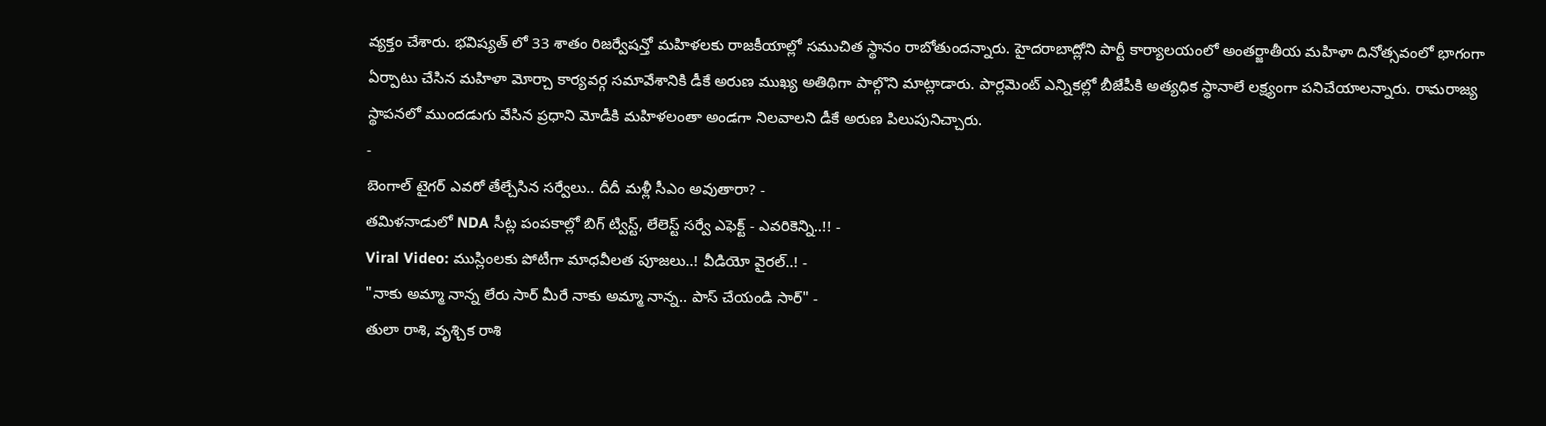వ్యక్తం చేశారు. భవిష్యత్ లో 33 శాతం రిజర్వేషన్తో మహిళలకు రాజకీయాల్లో సముచిత స్థానం రాబోతుందన్నారు. హైదరాబాద్లోని పార్టీ కార్యాలయంలో అంతర్జాతీయ మహిళా దినోత్సవంలో భాగంగా ఏర్పాటు చేసిన మహిళా మోర్చా కార్యవర్గ సమావేశానికి డీకే అరుణ ముఖ్య అతిథిగా పాల్గొని మాట్లాడారు. పార్లమెంట్ ఎన్నికల్లో బీజేపీకి అత్యధిక స్థానాలే లక్ష్యంగా పనిచేయాలన్నారు. రామరాజ్య స్థాపనలో ముందడుగు వేసిన ప్రధాని మోడీకి మహిళలంతా అండగా నిలవాలని డీకే అరుణ పిలుపునిచ్చారు.
-
బెంగాల్ టైగర్ ఎవరో తేల్చేసిన సర్వేలు.. దీదీ మళ్లీ సీఎం అవుతారా? -
తమిళనాడులో NDA సీట్ల పంపకాల్లో బిగ్ ట్విస్ట్, లేలెస్ట్ సర్వే ఎఫెక్ట్ - ఎవరికెన్ని..!! -
Viral Video: ముస్లింలకు పోటీగా మాధవీలత పూజలు..! వీడియో వైరల్..! -
"నాకు అమ్మా నాన్న లేరు సార్ మీరే నాకు అమ్మా నాన్న.. పాస్ చేయండి సార్" -
తులా రాశి, వృశ్చిక రాశి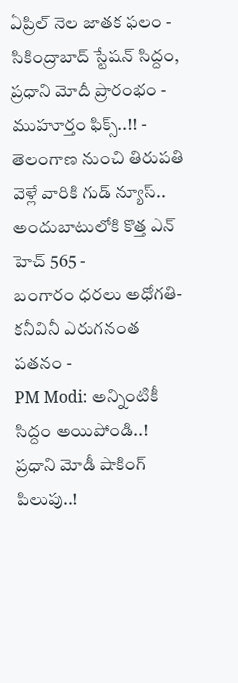ఏప్రిల్ నెల జాతక ఫలం -
సికింద్రాబాద్ స్టేషన్ సిద్దం, ప్రధాని మోదీ ప్రారంభం - ముహూర్తం ఫిక్స్..!! -
తెలంగాణ నుంచి తిరుపతి వెళ్లే వారికి గుడ్ న్యూస్.. అందుబాటులోకి కొత్త ఎన్ హెచ్ 565 -
బంగారం ధరలు అధోగతి- కనీవినీ ఎరుగనంత పతనం -
PM Modi: అన్నింటికీ సిద్దం అయిపోండి..! ప్రధాని మోడీ షాకింగ్ పిలుపు..!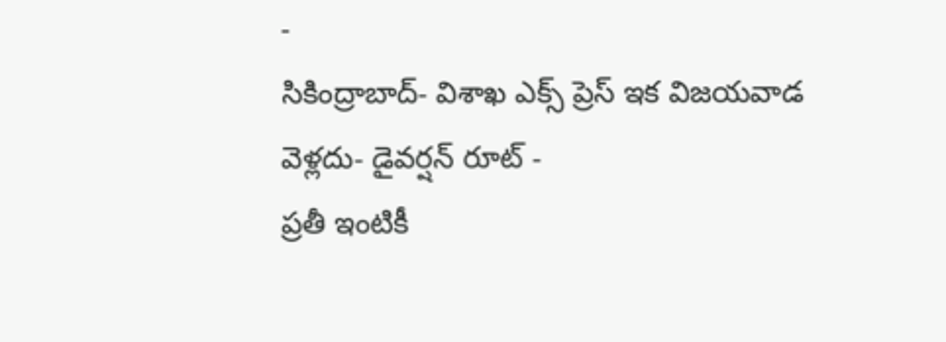-
సికింద్రాబాద్- విశాఖ ఎక్స్ ప్రెస్ ఇక విజయవాడ వెళ్లదు- డైవర్షన్ రూట్ -
ప్రతీ ఇంటికీ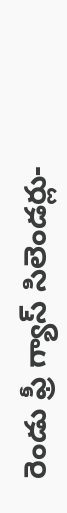రెండు ఫ్రీ గ్యాస్ సిలెండర్లు-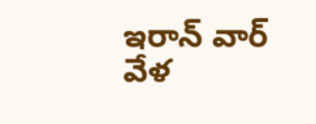ఇరాన్ వార్ వేళ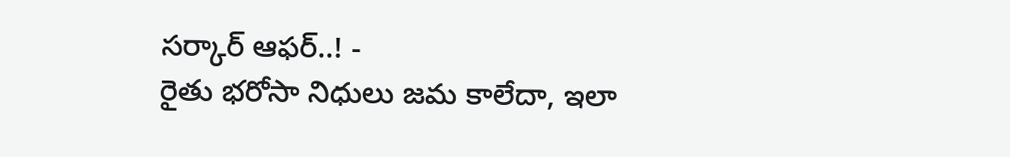సర్కార్ ఆఫర్..! -
రైతు భరోసా నిధులు జమ కాలేదా, ఇలా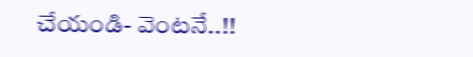చేయండి- వెంటనే..!!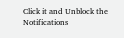Click it and Unblock the Notifications